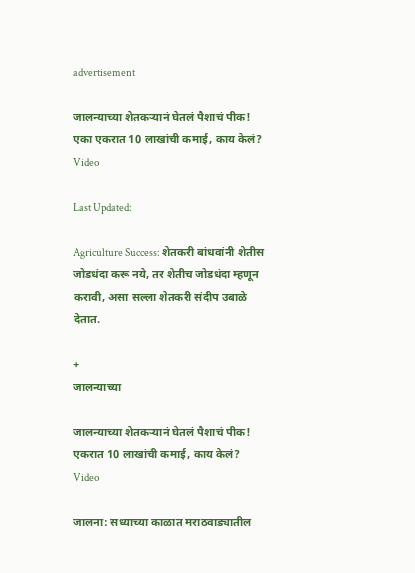advertisement

जालन्याच्या शेतकऱ्यानं घेतलं पैशाचं पीक! एका एकरात 10 लाखांची कमाई, काय केलं? Video

Last Updated:

Agriculture Success: शेतकरी बांधवांनी शेतीस जोडधंदा करू नये, तर शेतीच जोडधंदा म्हणून करावी, असा सल्ला शेतकरी संदीप उबाळे देतात.

+
जालन्याच्या

जालन्याच्या शेतकऱ्यानं घेतलं पैशाचं पीक! एकरात 10 लाखांची कमाई, काय केलं? Video

जालना: सध्याच्या काळात मराठवाड्यातील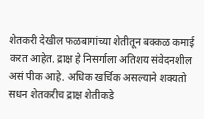शेतकरी देखील फळबागांच्या शेतीतून बक्कळ कमाई करत आहेत. द्राक्ष हे निसर्गाला अतिशय संवेदनशील असं पीक आहे. अधिक खर्चिक असल्याने शक्यतो सधन शेतकरीच द्राक्ष शेतीकडे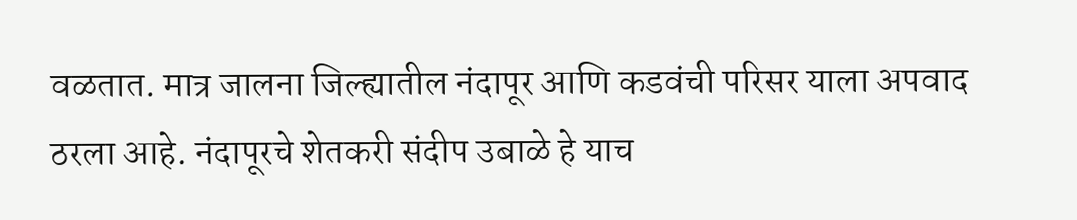वळतात. मात्र जालना जिल्ह्यातील नंदापूर आणि कडवंची परिसर याला अपवाद ठरला आहे. नंदापूरचे शेतकरी संदीप उबाळे हे याच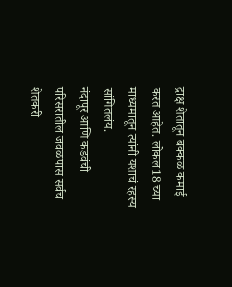द्राक्ष शेतातून बक्कळ कमाई करत आहेत. लोकल18 च्या माध्यमातून त्यांनी यशाचं रहस्य सांगितलंय.
नंदापूर आणि कडवंची परिसरातील जवळपास सर्वच शेतकरी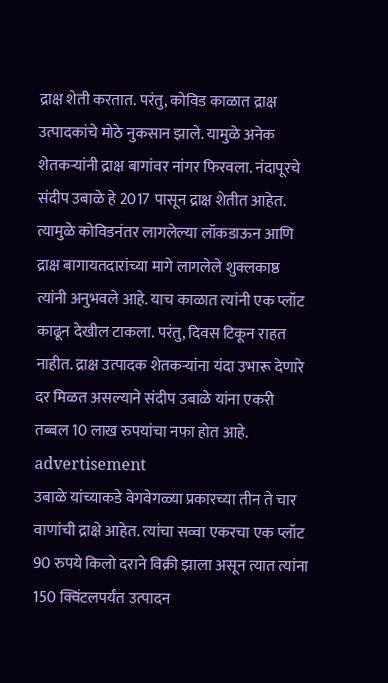द्राक्ष शेती करतात. परंतु, कोविड काळात द्राक्ष उत्पादकांचे मोठे नुकसान झाले. यामुळे अनेक शेतकऱ्यांनी द्राक्ष बागांवर नांगर फिरवला. नंदापूरचे संदीप उबाळे हे 2017 पासून द्राक्ष शेतीत आहेत. त्यामुळे कोविडनंतर लागलेल्या लॉकडाऊन आणि द्राक्ष बागायतदारांच्या मागे लागलेले शुक्लकाष्ठ त्यांनी अनुभवले आहे. याच काळात त्यांनी एक प्लॉट काढून देखील टाकला. परंतु, दिवस टिकून राहत नाहीत. द्राक्ष उत्पादक शेतकऱ्यांना यंदा उभारू देणारे दर मिळत असल्याने संदीप उबाळे यांना एकरी तब्बल 10 लाख रुपयांचा नफा होत आहे.
advertisement
उबाळे यांच्याकडे वेगवेगळ्या प्रकारच्या तीन ते चार वाणांची द्राक्षे आहेत. त्यांचा सव्वा एकरचा एक प्लॉट 90 रुपये किलो दराने विक्री झाला असून त्यात त्यांना 150 क्विंटलपर्यंत उत्पादन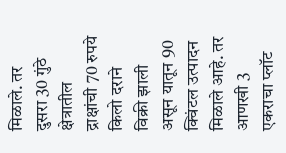मिळाले. तर दुसरा 30 गुंठे क्षेत्रातील द्राक्षांची 70 रुपये किलो दराने विक्री झाली असून यातून 90 क्विंटल उत्पादन मिळाले आहे. तर आणखी 3 एकराचा प्लॉट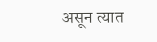असून त्यात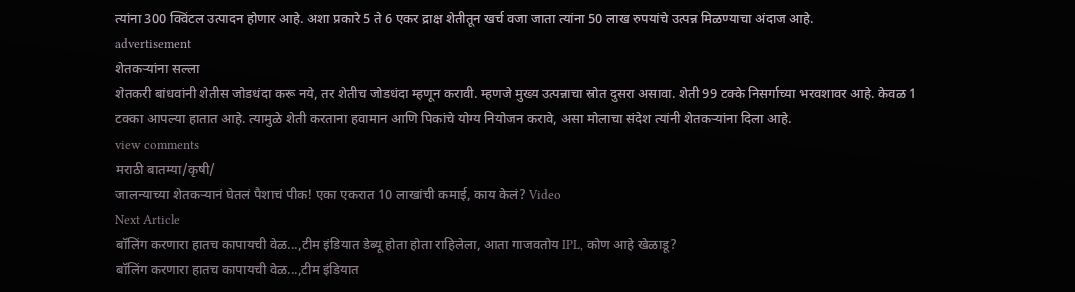त्यांना 300 क्विंटल उत्पादन होणार आहे. अशा प्रकारे 5 ते 6 एकर द्राक्ष शेतीतून खर्च वजा जाता त्यांना 50 लाख रुपयांचे उत्पन्न मिळण्याचा अंदाज आहे.
advertisement
शेतकऱ्यांना सल्ला
शेतकरी बांधवांनी शेतीस जोडधंदा करू नये, तर शेतीच जोडधंदा म्हणून करावी. म्हणजे मुख्य उत्पन्नाचा स्रोत दुसरा असावा. शेती 99 टक्के निसर्गाच्या भरवशावर आहे. केवळ 1 टक्का आपल्या हातात आहे. त्यामुळे शेती करताना हवामान आणि पिकांचे योग्य नियोजन करावे, असा मोलाचा संदेश त्यांनी शेतकऱ्यांना दिला आहे.
view comments
मराठी बातम्या/कृषी/
जालन्याच्या शेतकऱ्यानं घेतलं पैशाचं पीक! एका एकरात 10 लाखांची कमाई, काय केलं? Video
Next Article
बॉलिंग करणारा हातच कापायची वेळ...,टीम इंडियात डेब्यू होता होता राहिलेला, आता गाजवतोय IPL, कोण आहे खेळाडू?
बॉलिंग करणारा हातच कापायची वेळ...,टीम इंडियात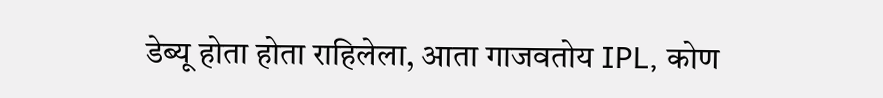डेब्यू होता होता राहिलेला, आता गाजवतोय IPL, कोण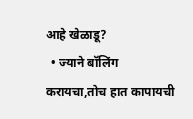आहे खेळाडू?
  • ज्याने बॉलिंग करायचा,तोच हात कापायची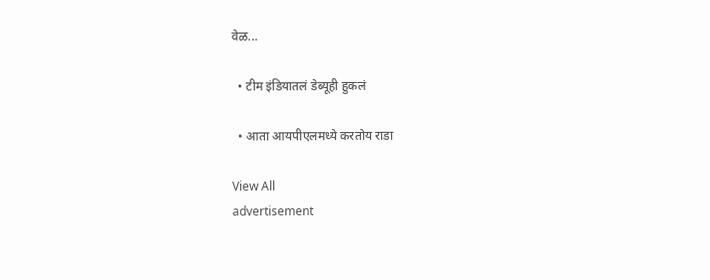वेळ...

  • टीम इंडियातलं डेब्यूही हुकलं

  • आता आयपीएलमध्ये करतोय राडा

View All
advertisement